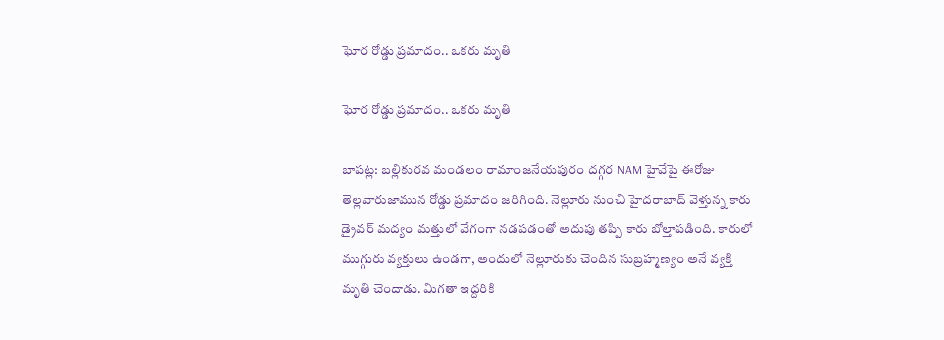ఘోర రోడ్డు ప్రమాదం.. ఒకరు మృతి

ఘోర రోడ్డు ప్రమాదం.. ఒకరు మృతి

బాపట్ల: బల్లికురవ మండలం రామాంజనేయపురం దగ్గర NAM హైవేపై ఈరోజు తెల్లవారుజామున రోడ్డు ప్రమాదం జరిగింది. నెల్లూరు నుంచి హైదరాబాద్ వెళ్తున్న కారు డ్రైవర్ మద్యం మత్తులో వేగంగా నడపడంతో అదుపు తప్పి కారు బోల్తాపడింది. కారులో ముగ్గురు వ్యక్తులు ఉండగా, అందులో నెల్లూరుకు చెందిన సుబ్రహ్మణ్యం అనే వ్యక్తి మృతి చెందాడు. మిగతా ఇద్దరికి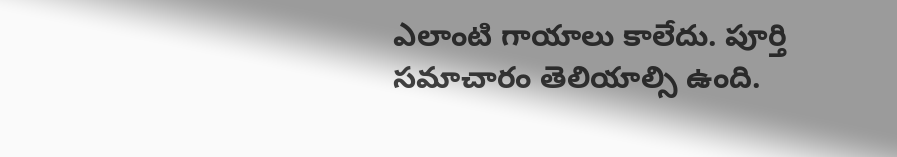ఎలాంటి గాయాలు కాలేదు. పూర్తి సమాచారం తెలియాల్సి ఉంది.